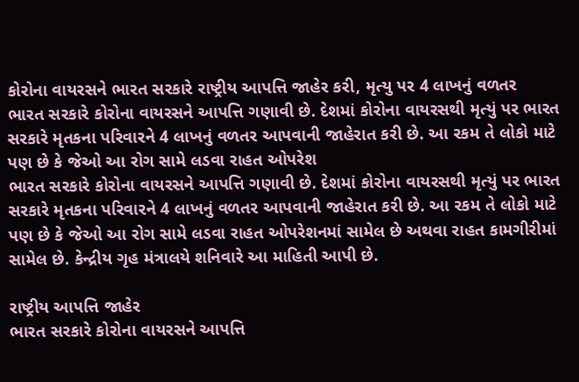કોરોના વાયરસને ભારત સરકારે રાષ્ટ્રીય આપત્તિ જાહેર કરી, મૃત્યુ પર 4 લાખનું વળતર
ભારત સરકારે કોરોના વાયરસને આપત્તિ ગણાવી છે. દેશમાં કોરોના વાયરસથી મૃત્યું પર ભારત સરકારે મૃતકના પરિવારને 4 લાખનું વળતર આપવાની જાહેરાત કરી છે. આ રકમ તે લોકો માટે પણ છે કે જેઓ આ રોગ સામે લડવા રાહત ઓપરેશ
ભારત સરકારે કોરોના વાયરસને આપત્તિ ગણાવી છે. દેશમાં કોરોના વાયરસથી મૃત્યું પર ભારત સરકારે મૃતકના પરિવારને 4 લાખનું વળતર આપવાની જાહેરાત કરી છે. આ રકમ તે લોકો માટે પણ છે કે જેઓ આ રોગ સામે લડવા રાહત ઓપરેશનમાં સામેલ છે અથવા રાહત કામગીરીમાં સામેલ છે. કેન્દ્રીય ગૃહ મંત્રાલયે શનિવારે આ માહિતી આપી છે.

રાષ્ટ્રીય આપત્તિ જાહેર
ભારત સરકારે કોરોના વાયરસને આપત્તિ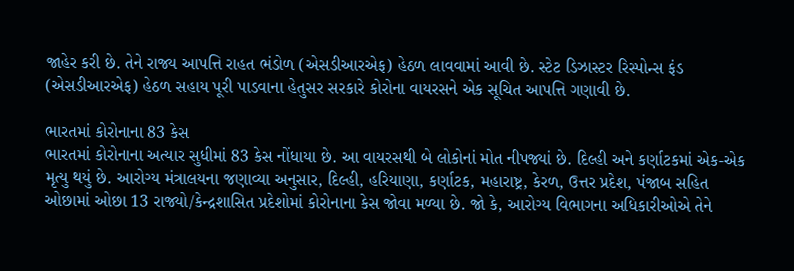જાહેર કરી છે. તેને રાજ્ય આપત્તિ રાહત ભંડોળ (એસડીઆરએફ) હેઠળ લાવવામાં આવી છે. સ્ટેટ ડિઝાસ્ટર રિસ્પોન્સ ફંડ (એસડીઆરએફ) હેઠળ સહાય પૂરી પાડવાના હેતુસર સરકારે કોરોના વાયરસને એક સૂચિત આપત્તિ ગણાવી છે.

ભારતમાં કોરોનાના 83 કેસ
ભારતમાં કોરોનાના અત્યાર સુધીમાં 83 કેસ નોંધાયા છે. આ વાયરસથી બે લોકોનાં મોત નીપજ્યાં છે. દિલ્હી અને કર્ણાટકમાં એક-એક મૃત્યુ થયું છે. આરોગ્ય મંત્રાલયના જણાવ્યા અનુસાર, દિલ્હી, હરિયાણા, કર્ણાટક, મહારાષ્ટ્ર, કેરળ, ઉત્તર પ્રદેશ, પંજાબ સહિત ઓછામાં ઓછા 13 રાજ્યો/કેન્દ્રશાસિત પ્રદેશોમાં કોરોનાના કેસ જોવા મળ્યા છે. જો કે, આરોગ્ય વિભાગના અધિકારીઓએ તેને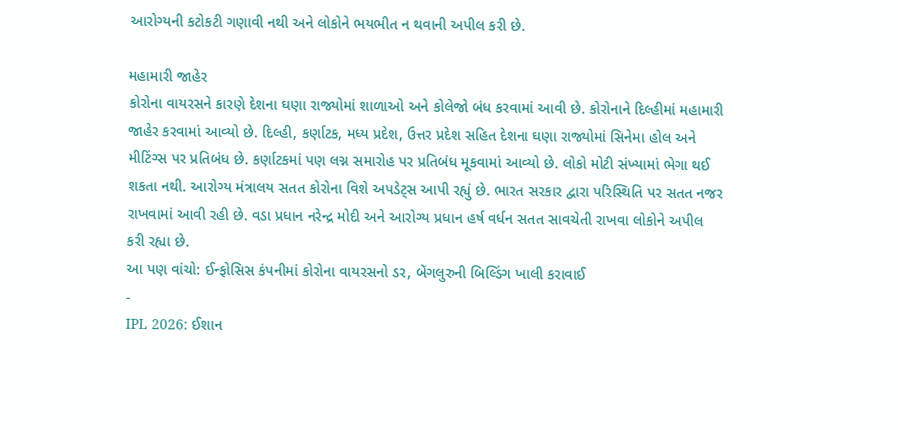આરોગ્યની કટોકટી ગણાવી નથી અને લોકોને ભયભીત ન થવાની અપીલ કરી છે.

મહામારી જાહેર
કોરોના વાયરસને કારણે દેશના ઘણા રાજ્યોમાં શાળાઓ અને કોલેજો બંધ કરવામાં આવી છે. કોરોનાને દિલ્હીમાં મહામારી જાહેર કરવામાં આવ્યો છે. દિલ્હી, કર્ણાટક, મધ્ય પ્રદેશ, ઉત્તર પ્રદેશ સહિત દેશના ઘણા રાજ્યોમાં સિનેમા હોલ અને મીટિંગ્સ પર પ્રતિબંધ છે. કર્ણાટકમાં પણ લગ્ન સમારોહ પર પ્રતિબંધ મૂકવામાં આવ્યો છે. લોકો મોટી સંખ્યામાં ભેગા થઈ શકતા નથી. આરોગ્ય મંત્રાલય સતત કોરોના વિશે અપડેટ્સ આપી રહ્યું છે. ભારત સરકાર દ્વારા પરિસ્થિતિ પર સતત નજર રાખવામાં આવી રહી છે. વડા પ્રધાન નરેન્દ્ર મોદી અને આરોગ્ય પ્રધાન હર્ષ વર્ધન સતત સાવચેતી રાખવા લોકોને અપીલ કરી રહ્યા છે.
આ પણ વાંચો: ઈન્ફોસિસ કંપનીમાં કોરોના વાયરસનો ડર, બેંગલુરુની બિલ્ડિંગ ખાલી કરાવાઈ
-
IPL 2026: ઈશાન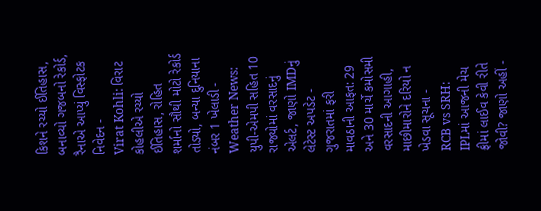કિશને રચ્યો ઈતિહાસ, બનાવ્યો ગજબનો રેકોર્ડ, રૈનાએ આપ્યું વિસ્ફોટક નિવેદન -
Virat Kohli: વિરાટ કોહલીએ રચ્યો ઈતિહાસ, રોહિત શર્માનો સૌથી મોટો રેકોર્ડ તોડ્યો, બન્યા દુનિયાના નંબર 1 ખેલાડી -
Weather News: યુપી-એમપી સહિત 10 રાજ્યોમાં વરસાદનું એલર્ટ, જાણો IMDનું લેટેસ્ટ અપડેટ -
ગુજરાતમાં ફરી માવઠાની આફત: 29 અને 30 માર્ચે કમોસમી વરસાદની આગાહી, માછીમારોને દરિયો ન ખેડવા સૂચના -
RCB vs SRH: IPLમાં આજની મેચ ફ્રીમાં લાઈવ કેવી રીતે જોવી? જાણો અહીં -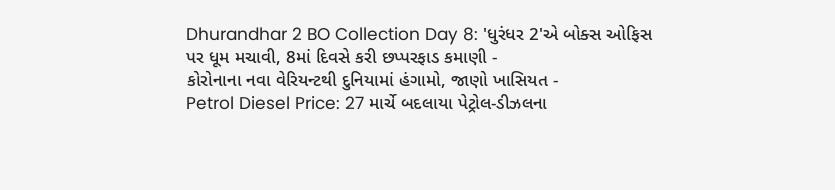Dhurandhar 2 BO Collection Day 8: 'ધુરંધર 2'એ બોક્સ ઓફિસ પર ધૂમ મચાવી, 8માં દિવસે કરી છપ્પરફાડ કમાણી -
કોરોનાના નવા વેરિયન્ટથી દુનિયામાં હંગામો, જાણો ખાસિયત -
Petrol Diesel Price: 27 માર્ચે બદલાયા પેટ્રોલ-ડીઝલના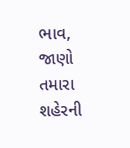ભાવ, જાણો તમારા શહેરની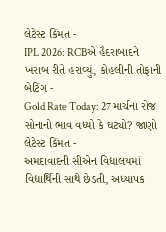લેટેસ્ટ કિંમત -
IPL 2026: RCBએ હૈદરાબાદને ખરાબ રીતે હરાવ્યું, કોહલીની તોફાની બેટિંગ -
Gold Rate Today: 27 માર્ચના રોજ સોનાનો ભાવ વધ્યો કે ઘટ્યો? જાણો લેટેસ્ટ કિંમત -
અમદાવાદની સીએન વિદ્યાલયમાં વિદ્યાર્થિની સાથે છેડતી, અધ્યાપક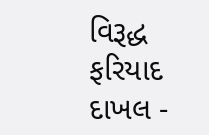વિરૂદ્ધ ફરિયાદ દાખલ -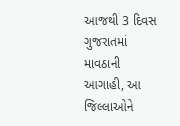આજથી 3 દિવસ ગુજરાતમાં માવઠાની આગાહી, આ જિલ્લાઓને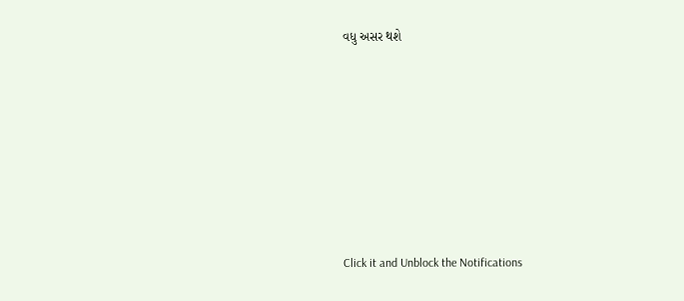વધુ અસર થશે








Click it and Unblock the Notifications